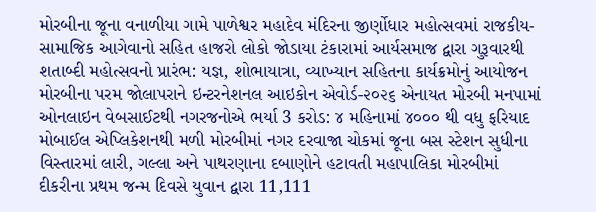મોરબીના જૂના વનાળીયા ગામે પાળેશ્વર મહાદેવ મંદિરના જીર્ણોધાર મહોત્સવમાં રાજકીય-સામાજિક આગેવાનો સહિત હાજરો લોકો જોડાયા ટંકારામાં આર્યસમાજ દ્વારા ગુરૂવારથી શતાબ્દી મહોત્સવનો પ્રારંભ: યજ્ઞ, શોભાયાત્રા, વ્યાખ્યાન સહિતના કાર્યક્રમોનું આયોજન મોરબીના પરમ જોલાપરાને ઇન્ટરનેશનલ આઇકોન એવોર્ડ-૨૦૨૬ એનાયત મોરબી મનપામાં ઓનલાઇન વેબસાઈટથી નગરજનોએ ભર્યા 3 કરોડ: ૪ મહિનામાં ૪૦૦૦ થી વધુ ફરિયાદ મોબાઈલ એપ્લિકેશનથી મળી મોરબીમાં નગર દરવાજા ચોકમાં જૂના બસ સ્ટેશન સુધીના વિસ્તારમાં લારી, ગલ્લા અને પાથરણાના દબાણોને હટાવતી મહાપાલિકા મોરબીમાં દીકરીના પ્રથમ જન્મ દિવસે યુવાન દ્વારા 11,111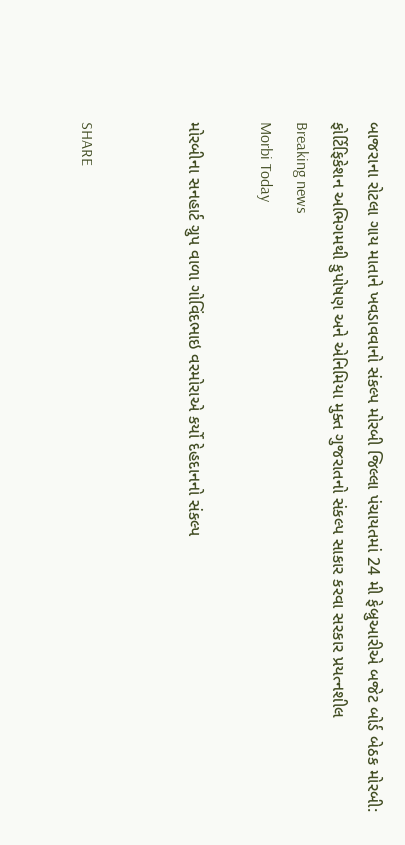બાજરાના રોટલા ગાય માતાને ખવડાવવાનો સંકલ્પ મોરબી જિલ્લા પંચાયતમાં 24 મી ફેબ્રુઆરીએ બજેટ બોર્ડ બેઠક મોરબી: ફોર્ટિફિકેશન અભિગમથી કુપોષણ અને એનિમિયા મુક્ત ગુજરાતનો સંકલ્પ સાકાર કરવા સરકાર પ્રયત્નશીલ
Breaking news
Morbi Today

મોરબીના સનહાર્ટ ગ્રુપ વાળા ગોવિંદભાઇ વરમોરાએ કર્યો દેહદાનનો સંકલ્પ


SHARE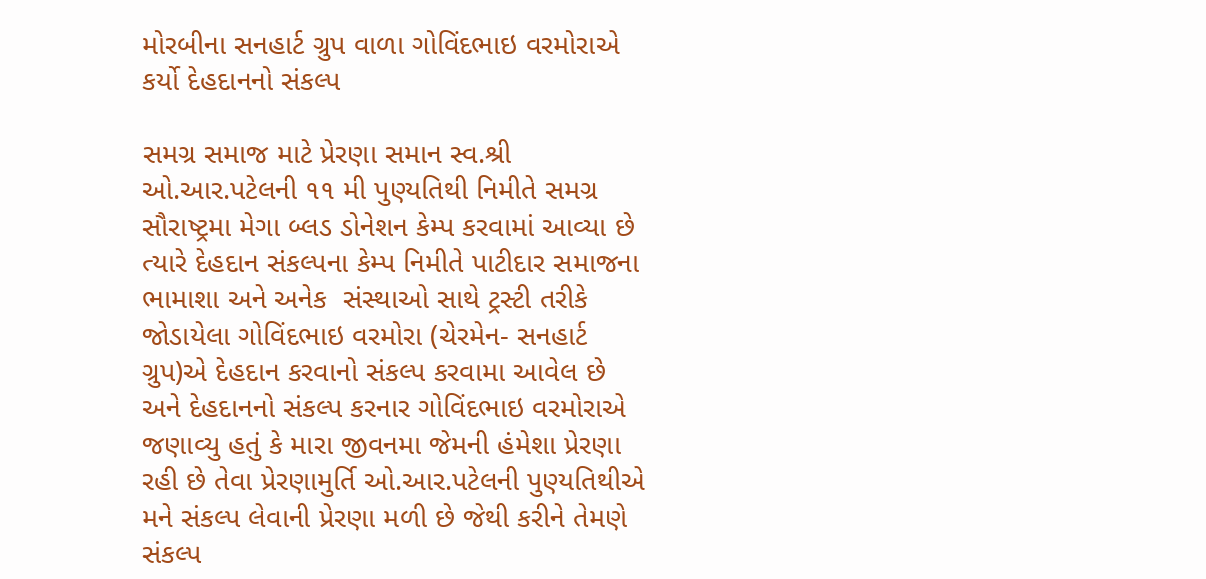મોરબીના સનહાર્ટ ગ્રુપ વાળા ગોવિંદભાઇ વરમોરાએ કર્યો દેહદાનનો સંકલ્પ

સમગ્ર સમાજ માટે પ્રેરણા સમાન સ્વ.શ્રી ઓ.આર.પટેલની ૧૧ મી પુણ્યતિથી નિમીતે સમગ્ર સૌરાષ્ટ્રમા મેગા બ્લડ ડોનેશન કેમ્પ કરવામાં આવ્યા છે ત્યારે દેહદાન સંકલ્પના કેમ્પ નિમીતે પાટીદાર સમાજના ભામાશા અને અનેક  સંસ્થાઓ સાથે ટ્રસ્ટી તરીકે જોડાયેલા ગોવિંદભાઇ વરમોરા (ચેરમેન- સનહાર્ટ ગ્રુપ)એ દેહદાન કરવાનો સંકલ્પ કરવામા આવેલ છે અને દેહદાનનો સંકલ્પ કરનાર ગોવિંદભાઇ વરમોરાએ જણાવ્યુ હતું કે મારા જીવનમા જેમની હંમેશા પ્રેરણા રહી છે તેવા પ્રેરણામુર્તિ ઓ.આર.પટેલની પુણ્યતિથીએ મને સંકલ્પ લેવાની પ્રેરણા મળી છે જેથી કરીને તેમણે સંકલ્પ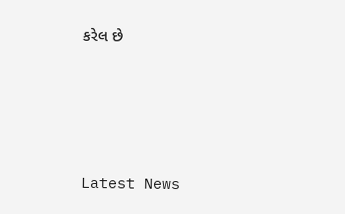કરેલ છે






Latest News